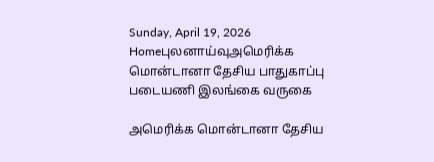Sunday, April 19, 2026
Homeபுலனாய்வுஅமெரிக்க மொன்டானா தேசிய பாதுகாப்பு படையணி இலங்கை வருகை

அமெரிக்க மொன்டானா தேசிய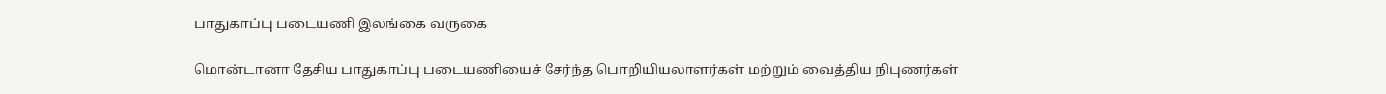பாதுகாப்பு படையணி இலங்கை வருகை

மொன்டானா தேசிய பாதுகாப்பு படையணியைச் சேர்ந்த பொறியியலாளர்கள் மற்றும் வைத்திய நிபுணர்கள்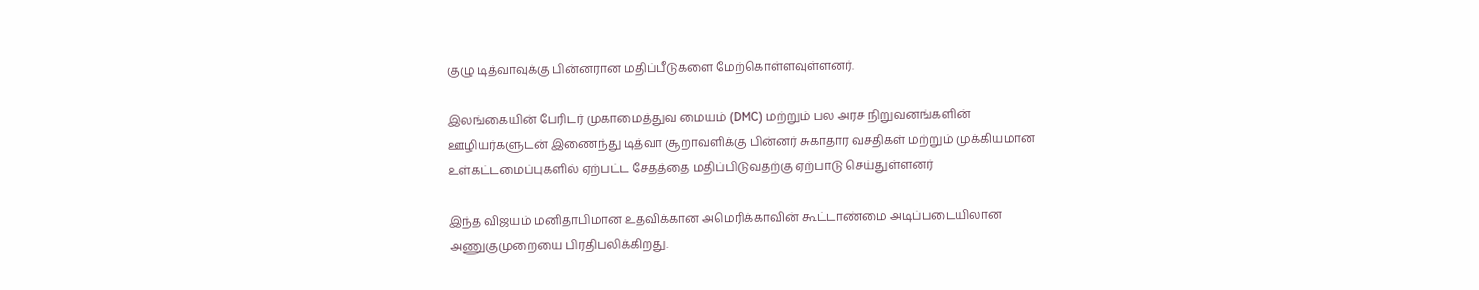குழு டித்வாவுக்கு பின்னரான மதிப்பீடுகளை மேற்கொள்ளவுள்ளனர்.

இலங்கையின் பேரிடர் முகாமைத்துவ மையம் (DMC) மற்றும் பல அரச நிறுவனங்களின் ஊழியர்களுடன் இணைந்து டித்வா சூறாவளிக்கு பின்னர் சுகாதார வசதிகள் மற்றும் முக்கியமான உள்கட்டமைப்புகளில் ஏற்பட்ட சேதத்தை மதிப்பிடுவதற்கு ஏற்பாடு செய்துள்ளனர்

இந்த விஜயம் மனிதாபிமான உதவிக்கான அமெரிக்காவின் கூட்டாண்மை அடிப்படையிலான அணுகுமுறையை பிரதிபலிக்கிறது.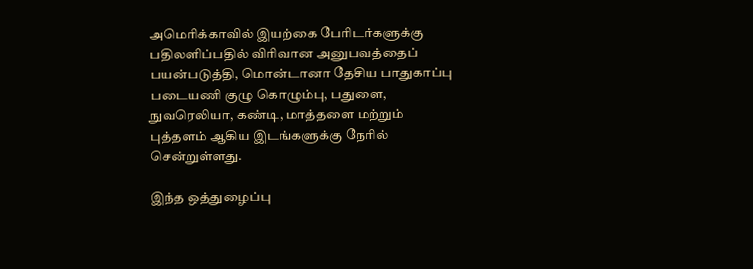அமெரிக்காவில் இயற்கை பேரிடர்களுக்கு பதிலளிப்பதில் விரிவான அனுபவத்தைப் பயன்படுத்தி, மொன்டானா தேசிய பாதுகாப்பு படையணி குழு கொழும்பு, பதுளை, நுவரெலியா, கண்டி, மாத்தளை மற்றும் புத்தளம் ஆகிய இடங்களுக்கு நேரில் சென்றுள்ளது.

இந்த ஒத்துழைப்பு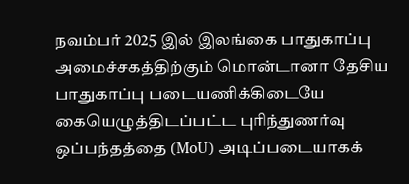நவம்பர் 2025 இல் இலங்கை பாதுகாப்பு அமைச்சகத்திற்கும் மொன்டானா தேசிய பாதுகாப்பு படையணிக்கிடையே கையெழுத்திடப்பட்ட புரிந்துணர்வு ஒப்பந்தத்தை (MoU) அடிப்படையாகக்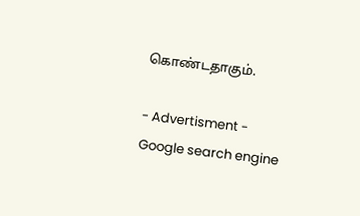கொண்டதாகும்.

- Advertisment -
Google search engine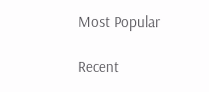Most Popular

Recent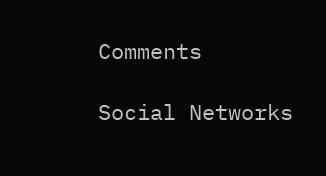Comments

Social Networks